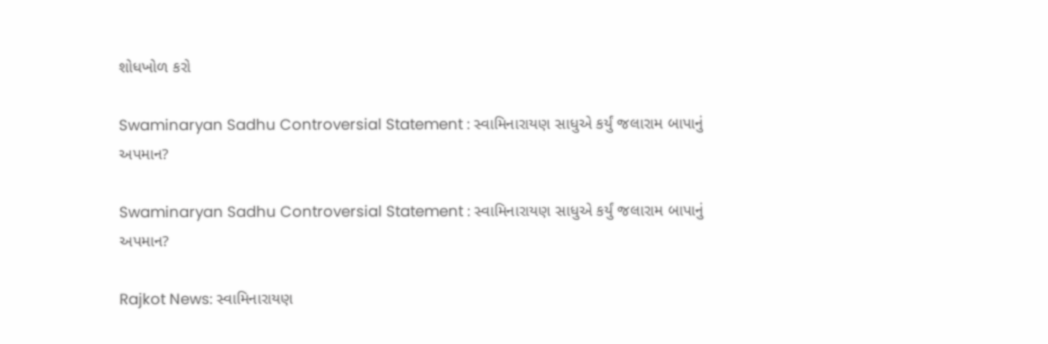શોધખોળ કરો

Swaminaryan Sadhu Controversial Statement : સ્વામિનારાયણ સાધુએ કર્યું જલારામ બાપાનું અપમાન?

Swaminaryan Sadhu Controversial Statement : સ્વામિનારાયણ સાધુએ કર્યું જલારામ બાપાનું અપમાન?

Rajkot News: સ્વામિનારાયણ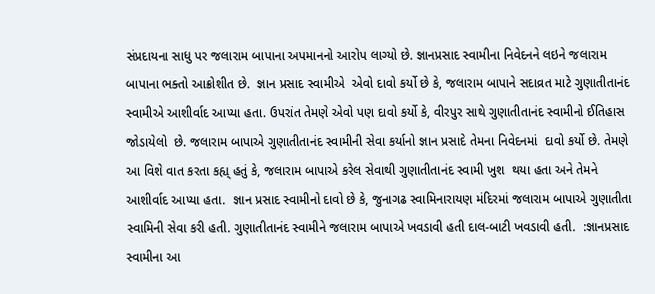સંપ્રદાયના સાધુ પર જલારામ બાપાના અપમાનનો આરોપ લાગ્યો છે. જ્ઞાનપ્રસાદ સ્વામીના નિવેદનને લઇને જલારામ બાપાના ભક્તો આક્રોશીત છે.  જ્ઞાન પ્રસાદ સ્વામીએ  એવો દાવો કર્યો છે કે, જલારામ બાપાને સદાવ્રત માટે ગુણાતીતાનંદ સ્વામીએ આશીર્વાદ આપ્યા હતા. ઉપરાંત તેમણે એવો પણ દાવો કર્યો કે, વીરપુર સાથે ગુણાતીતાનંદ સ્વામીનો ઈતિહાસ જોડાયેલો  છે. જલારામ બાપાએ ગુણાતીતાનંદ સ્વામીની સેવા કર્યાનો જ્ઞાન પ્રસાદે તેમના નિવેદનમાં  દાવો કર્યો છે. તેમણે આ વિશે વાત કરતા કહ્ય્ હતું કે, જલારામ બાપાએ કરેલ સેવાથી ગુણાતીતાનંદ સ્વામી ખુશ  થયા હતા અને તેમને આશીર્વાદ આપ્યા હતા.  જ્ઞાન પ્રસાદ સ્વામીનો દાવો છે કે, જુનાગઢ સ્વામિનારાયણ મંદિરમાં જલારામ બાપાએ ગુણાતીતા સ્વામિની સેવા કરી હતી. ગુણાતીતાનંદ સ્વામીને જલારામ બાપાએ ખવડાવી હતી દાલ-બાટી ખવડાવી હતી.  :જ્ઞાનપ્રસાદ સ્વામીના આ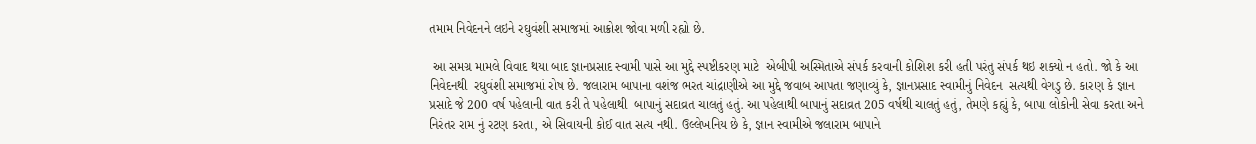તમામ નિવેદનને લઇને રઘુવંશી સમાજમાં આક્રોશ જોવા મળી રહ્યો છે.

 આ સમગ્ર મામલે વિવાદ થયા બાદ જ્ઞાનપ્રસાદ સ્વામી પાસે આ મુદ્દે સ્પષ્ટીકરણ માટે  એબીપી અસ્મિતાએ સંપર્ક કરવાની કોશિશ કરી હતી પરંતુ સંપર્ક થઇ શક્યો ન હતો. જો કે આ નિવેદનથી  રઘુવંશી સમાજમાં રોષ છે. જલારામ બાપાના વશંજ ભરત ચાંદ્રાણીએ આ મુદ્દે જવાબ આપતા જણાવ્યું કે, જ્ઞાનપ્રસાદ સ્વામીનું નિવેદન  સત્યથી વેગડુ છે. કારણ કે જ્ઞાન પ્રસાદે જે 200 વર્ષ પહેલાની વાત કરી તે પહેલાથી  બાપાનું સદાવ્રત ચાલતું હતું. આ પહેલાથી બાપાનું સદાવ્રત 205 વર્ષથી ચાલતું હતું, તેમણે કહ્યું કે, બાપા લોકોની સેવા કરતા અને નિરંતર રામ નું રટણ કરતા, એ સિવાયની કોઈ વાત સત્ય નથી. ઉલ્લેખનિય છે કે, જ્ઞાન સ્વામીએ જલારામ બાપાને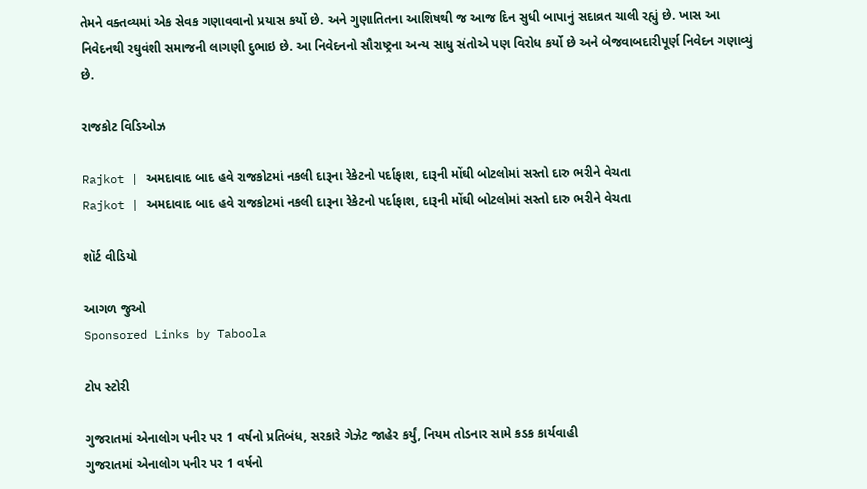તેમને વક્તવ્યમાં એક સેવક ગણાવવાનો પ્રયાસ કર્યો છે. અને ગુણાતિતના આશિષથી જ આજ દિન સુધી બાપાનું સદાવ્રત ચાલી રહ્યું છે. ખાસ આ નિવેદનથી રઘુવંશી સમાજની લાગણી દુભાઇ છે. આ નિવેદનનો સૌરાષ્ટ્રના અન્ય સાધુ સંતોએ પણ વિરોધ કર્યો છે અને બેજવાબદારીપૂર્ણ નિવેદન ગણાવ્યું છે.

રાજકોટ વિડિઓઝ

Rajkot | અમદાવાદ બાદ હવે રાજકોટમાં નકલી દારૂના રેકેટનો પર્દાફાશ, દારૂની મોંઘી બોટલોમાં સસ્તો દારુ ભરીને વેચતા
Rajkot | અમદાવાદ બાદ હવે રાજકોટમાં નકલી દારૂના રેકેટનો પર્દાફાશ, દારૂની મોંઘી બોટલોમાં સસ્તો દારુ ભરીને વેચતા

શૉર્ટ વીડિયો

આગળ જુઓ
Sponsored Links by Taboola

ટોપ સ્ટોરી

ગુજરાતમાં એનાલોગ પનીર પર 1 વર્ષનો પ્રતિબંધ, સરકારે ગેઝેટ જાહેર કર્યું, નિયમ તોડનાર સામે કડક કાર્યવાહી
ગુજરાતમાં એનાલોગ પનીર પર 1 વર્ષનો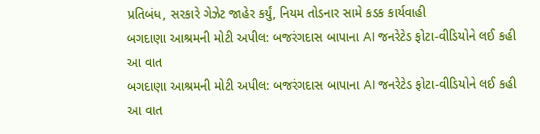પ્રતિબંધ, સરકારે ગેઝેટ જાહેર કર્યું, નિયમ તોડનાર સામે કડક કાર્યવાહી
બગદાણા આશ્રમની મોટી અપીલ: બજરંગદાસ બાપાના AI જનરેટેડ ફોટા-વીડિયોને લઈ કહી આ વાત
બગદાણા આશ્રમની મોટી અપીલ: બજરંગદાસ બાપાના AI જનરેટેડ ફોટા-વીડિયોને લઈ કહી આ વાત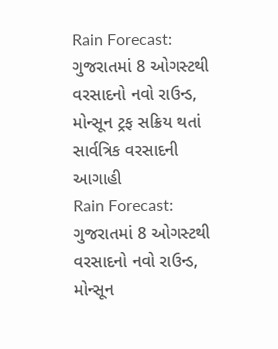Rain Forecast: ગુજરાતમાં 8 ઓગસ્ટથી વરસાદનો નવો રાઉન્ડ, મોન્સૂન ટ્રફ સક્રિય થતાં સાર્વત્રિક વરસાદની આગાહી
Rain Forecast: ગુજરાતમાં 8 ઓગસ્ટથી વરસાદનો નવો રાઉન્ડ, મોન્સૂન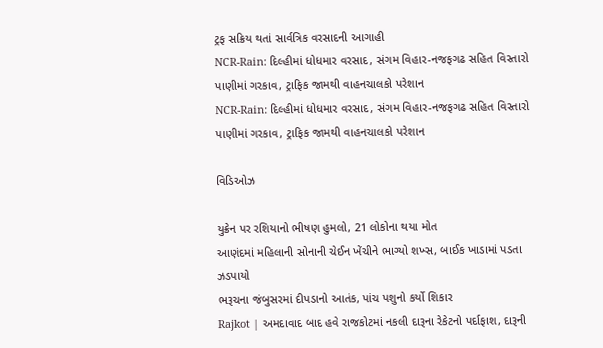ટ્રફ સક્રિય થતાં સાર્વત્રિક વરસાદની આગાહી
NCR-Rain: દિલ્હીમાં ધોધમાર વરસાદ, સંગમ વિહાર-નજફગઢ સહિત વિસ્તારો પાણીમાં ગરકાવ, ટ્રાફિક જામથી વાહનચાલકો પરેશાન
NCR-Rain: દિલ્હીમાં ધોધમાર વરસાદ, સંગમ વિહાર-નજફગઢ સહિત વિસ્તારો પાણીમાં ગરકાવ, ટ્રાફિક જામથી વાહનચાલકો પરેશાન

વિડિઓઝ

યુક્રેન પર રશિયાનો ભીષણ હુમલો, 21 લોકોના થયા મોત
આણંદમાં મહિલાની સોનાની ચેઈન ખેંચીને ભાગ્યો શખ્સ, બાઈક ખાડામાં પડતા ઝડપાયો
ભરૂચના જંબુસરમાં દીપડાનો આતંક, પાંચ પશુનો કર્યો શિકાર
Rajkot | અમદાવાદ બાદ હવે રાજકોટમાં નકલી દારૂના રેકેટનો પર્દાફાશ, દારૂની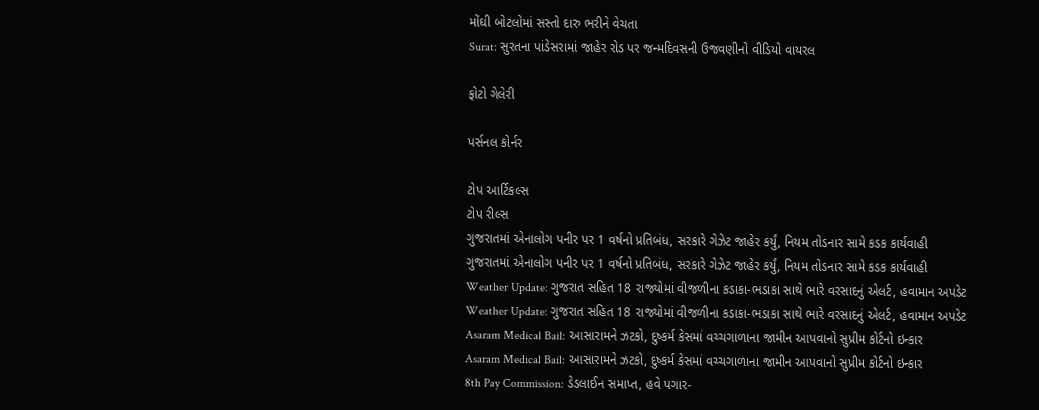મોંઘી બોટલોમાં સસ્તો દારુ ભરીને વેચતા
Surat: સુરતના પાંડેસરામાં જાહેર રોડ પર જન્મદિવસની ઉજવણીનો વીડિયો વાયરલ

ફોટો ગેલેરી

પર્સનલ કોર્નર

ટોપ આર્ટિકલ્સ
ટોપ રીલ્સ
ગુજરાતમાં એનાલોગ પનીર પર 1 વર્ષનો પ્રતિબંધ, સરકારે ગેઝેટ જાહેર કર્યું, નિયમ તોડનાર સામે કડક કાર્યવાહી
ગુજરાતમાં એનાલોગ પનીર પર 1 વર્ષનો પ્રતિબંધ, સરકારે ગેઝેટ જાહેર કર્યું, નિયમ તોડનાર સામે કડક કાર્યવાહી
Weather Update: ગુજરાત સહિત 18 રાજ્યોમાં વીજળીના કડાકા-ભડાકા સાથે ભારે વરસાદનું એલર્ટ, હવામાન અપડેટ
Weather Update: ગુજરાત સહિત 18 રાજ્યોમાં વીજળીના કડાકા-ભડાકા સાથે ભારે વરસાદનું એલર્ટ, હવામાન અપડેટ
Asaram Medical Bail: આસારામને ઝટકો, દુષ્કર્મ કેસમાં વચ્ચગાળાના જામીન આપવાનો સુપ્રીમ કોર્ટનો ઇન્કાર
Asaram Medical Bail: આસારામને ઝટકો, દુષ્કર્મ કેસમાં વચ્ચગાળાના જામીન આપવાનો સુપ્રીમ કોર્ટનો ઇન્કાર
8th Pay Commission: ડેડલાઈન સમાપ્ત, હવે પગાર-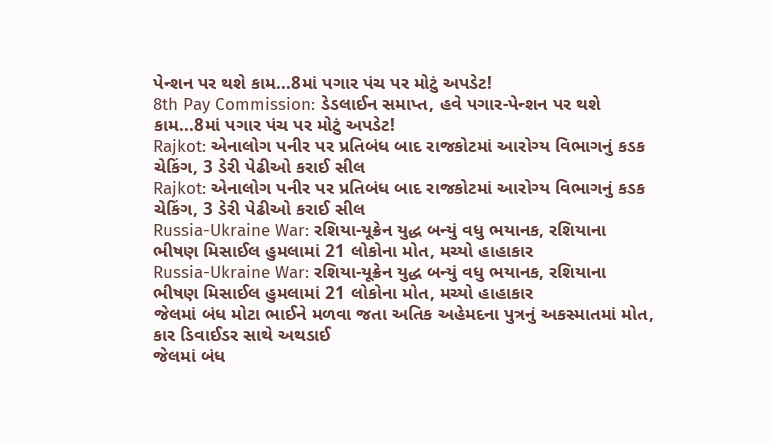પેન્શન પર થશે કામ...8માં પગાર પંચ પર મોટું અપડેટ!
8th Pay Commission: ડેડલાઈન સમાપ્ત, હવે પગાર-પેન્શન પર થશે કામ...8માં પગાર પંચ પર મોટું અપડેટ!
Rajkot: એનાલોગ પનીર પર પ્રતિબંધ બાદ રાજકોટમાં આરોગ્ય વિભાગનું કડક ચેકિંગ, 3 ડેરી પેઢીઓ કરાઈ સીલ
Rajkot: એનાલોગ પનીર પર પ્રતિબંધ બાદ રાજકોટમાં આરોગ્ય વિભાગનું કડક ચેકિંગ, 3 ડેરી પેઢીઓ કરાઈ સીલ
Russia-Ukraine War: રશિયા-યૂક્રેન યુદ્ધ બન્યું વધુ ભયાનક, રશિયાના ભીષણ મિસાઈલ હુમલામાં 21 લોકોના મોત, મચ્યો હાહાકાર
Russia-Ukraine War: રશિયા-યૂક્રેન યુદ્ધ બન્યું વધુ ભયાનક, રશિયાના ભીષણ મિસાઈલ હુમલામાં 21 લોકોના મોત, મચ્યો હાહાકાર
જેલમાં બંધ મોટા ભાઈને મળવા જતા અતિક અહેમદના પુત્રનું અકસ્માતમાં મોત, કાર ડિવાઈડર સાથે અથડાઈ
જેલમાં બંધ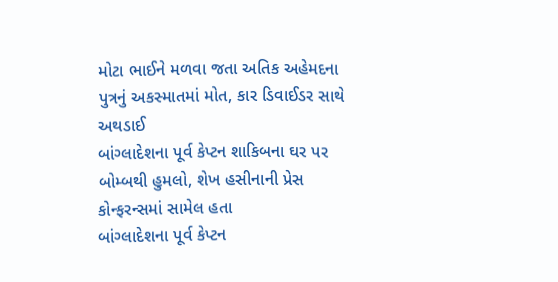મોટા ભાઈને મળવા જતા અતિક અહેમદના પુત્રનું અકસ્માતમાં મોત, કાર ડિવાઈડર સાથે અથડાઈ
બાંગ્લાદેશના પૂર્વ કેપ્ટન શાકિબના ઘર પર બોમ્બથી હુમલો, શેખ હસીનાની પ્રેસ કોન્ફરન્સમાં સામેલ હતા
બાંગ્લાદેશના પૂર્વ કેપ્ટન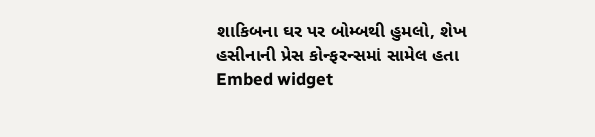શાકિબના ઘર પર બોમ્બથી હુમલો, શેખ હસીનાની પ્રેસ કોન્ફરન્સમાં સામેલ હતા
Embed widget